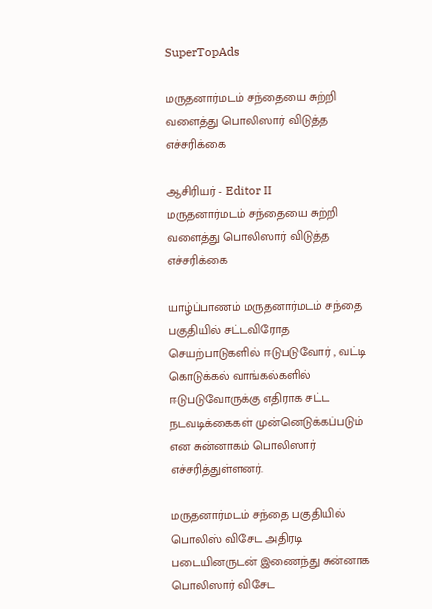SuperTopAds

மருதனார்மடம் சந்தையை சுற்றி வளைத்து பொலிஸார் விடுத்த எச்சரிக்கை

ஆசிரியர் - Editor II
மருதனார்மடம் சந்தையை சுற்றி வளைத்து பொலிஸார் விடுத்த எச்சரிக்கை

யாழ்ப்பாணம் மருதனார்மடம் சந்தை பகுதியில் சட்டவிரோத செயற்பாடுகளில் ஈடுபடுவோர் , வட்டி கொடுக்கல் வாங்கல்களில் ஈடுபடுவோருக்கு எதிராக சட்ட நடவடிக்கைகள் முன்னெடுக்கப்படும் என சுன்னாகம் பொலிஸார் எச்சரித்துள்ளனர்.

மருதனார்மடம் சந்தை பகுதியில் பொலிஸ் விசேட அதிரடி படையினருடன் இணைந்து சுன்னாக பொலிஸார் விசேட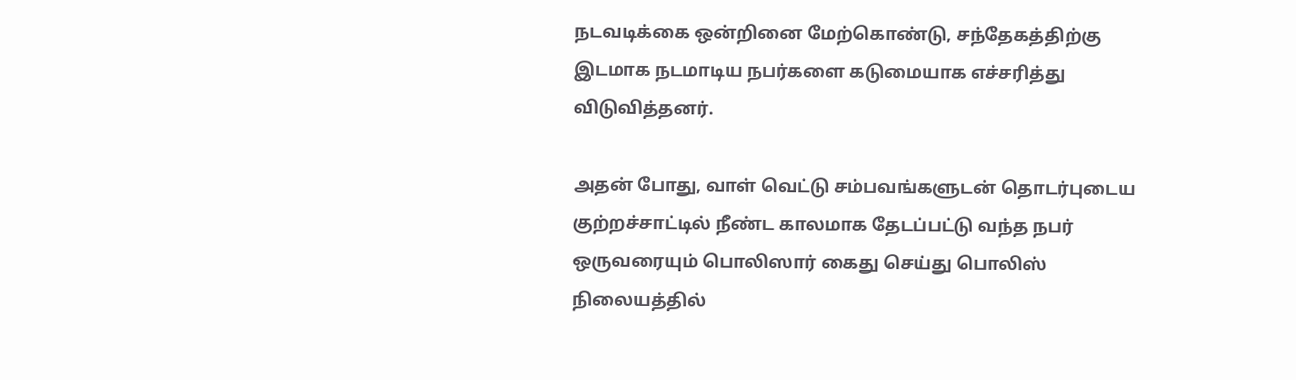நடவடிக்கை ஒன்றினை மேற்கொண்டு, சந்தேகத்திற்கு இடமாக நடமாடிய நபர்களை கடுமையாக எச்சரித்து விடுவித்தனர்.

அதன் போது, வாள் வெட்டு சம்பவங்களுடன் தொடர்புடைய குற்றச்சாட்டில் நீண்ட காலமாக தேடப்பட்டு வந்த நபர் ஒருவரையும் பொலிஸார் கைது செய்து பொலிஸ் நிலையத்தில்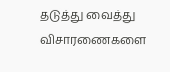தடுத்து வைத்து விசாரணைகளை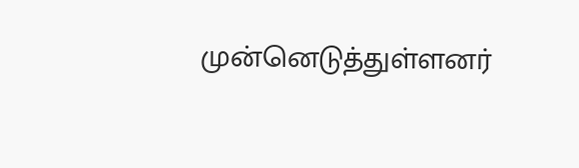முன்னெடுத்துள்ளனர்